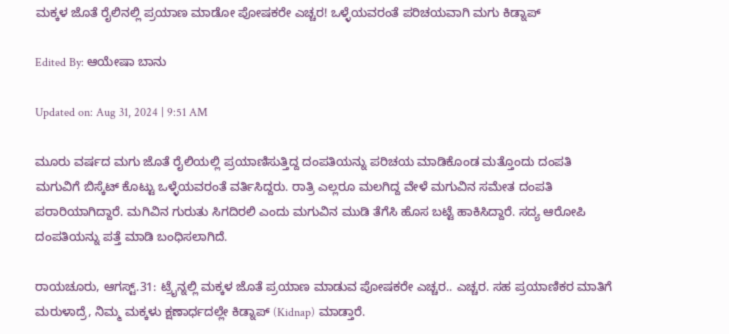ಮಕ್ಕಳ ಜೊತೆ ರೈಲಿನಲ್ಲಿ ಪ್ರಯಾಣ ಮಾಡೋ ಪೋಷಕರೇ ಎಚ್ಚರ! ಒಳ್ಳೆಯವರಂತೆ ಪರಿಚಯವಾಗಿ ಮಗು ಕಿಡ್ನಾಪ್

Edited By: ಆಯೇಷಾ ಬಾನು

Updated on: Aug 31, 2024 | 9:51 AM

ಮೂರು ವರ್ಷದ ಮಗು ಜೊತೆ ರೈಲಿಯಲ್ಲಿ ಪ್ರಯಾಣಿಸುತ್ತಿದ್ದ ದಂಪತಿಯನ್ನು ಪರಿಚಯ ಮಾಡಿಕೊಂಡ ಮತ್ತೊಂದು ದಂಪತಿ ಮಗುವಿಗೆ ಬಿಸ್ಕೆಟ್ ಕೊಟ್ಟು ಒಳ್ಳೆಯವರಂತೆ ವರ್ತಿಸಿದ್ದರು. ರಾತ್ರಿ ಎಲ್ಲರೂ ಮಲಗಿದ್ದ ವೇಳೆ ಮಗುವಿನ ಸಮೇತ ದಂಪತಿ ಪರಾರಿಯಾಗಿದ್ದಾರೆ. ಮಗಿವಿನ ಗುರುತು ಸಿಗದಿರಲಿ ಎಂದು ಮಗುವಿನ ಮುಡಿ ತೆಗೆಸಿ ಹೊಸ ಬಟ್ಟೆ ಹಾಕಿಸಿದ್ದಾರೆ. ಸದ್ಯ ಆರೋಪಿ ದಂಪತಿಯನ್ನು ಪತ್ತೆ ಮಾಡಿ ಬಂಧಿಸಲಾಗಿದೆ.

ರಾಯಚೂರು, ಆಗಸ್ಟ್.31: ಟ್ರೈನ್ನಲ್ಲಿ ಮಕ್ಕಳ ಜೊತೆ ಪ್ರಯಾಣ ಮಾಡುವ ಪೋಷಕರೇ ಎಚ್ಚರ.. ಎಚ್ಚರ. ಸಹ ಪ್ರಯಾಣಿಕರ ಮಾತಿಗೆ ಮರುಳಾದ್ರೆ, ನಿಮ್ಮ ಮಕ್ಕಳು ಕ್ಷಣಾರ್ಧದಲ್ಲೇ ಕಿಡ್ನಾಪ್ (Kidnap) ಮಾಡ್ತಾರೆ.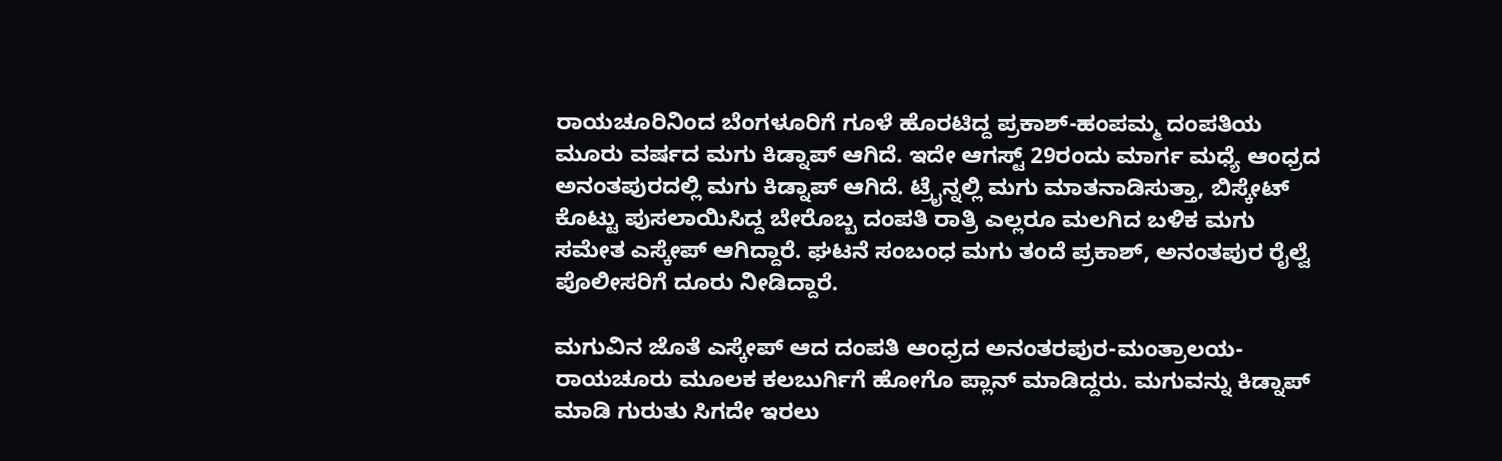ರಾಯಚೂರಿನಿಂದ ಬೆಂಗಳೂರಿಗೆ ಗೂಳೆ ಹೊರಟಿದ್ದ ಪ್ರಕಾಶ್-ಹಂಪಮ್ಮ ದಂಪತಿಯ ಮೂರು ವರ್ಷದ ಮಗು ಕಿಡ್ನಾಪ್ ಆಗಿದೆ. ಇದೇ ಆಗಸ್ಟ್ 29ರಂದು ಮಾರ್ಗ ಮಧ್ಯೆ ಆಂಧ್ರದ ಅನಂತಪುರದಲ್ಲಿ ಮಗು ಕಿಡ್ನಾಪ್ ಆಗಿದೆ. ಟ್ರೈನ್ನಲ್ಲಿ ಮಗು ಮಾತನಾಡಿಸುತ್ತಾ, ಬಿಸ್ಕೇಟ್ ಕೊಟ್ಟು ಪುಸಲಾಯಿಸಿದ್ದ ಬೇರೊಬ್ಬ ದಂಪತಿ ರಾತ್ರಿ ಎಲ್ಲರೂ ಮಲಗಿದ ಬಳಿಕ ಮಗು ಸಮೇತ ಎಸ್ಕೇಪ್ ಆಗಿದ್ದಾರೆ. ಘಟನೆ ಸಂಬಂಧ ಮಗು ತಂದೆ ಪ್ರಕಾಶ್, ಅನಂತಪುರ ರೈಲ್ವೆ ಪೊಲೀಸರಿಗೆ ದೂರು ನೀಡಿದ್ದಾರೆ.

ಮಗುವಿನ ಜೊತೆ ಎಸ್ಕೇಪ್ ಆದ ದಂಪತಿ ಆಂಧ್ರದ ಅನಂತರಪುರ-ಮಂತ್ರಾಲಯ-ರಾಯಚೂರು ಮೂಲಕ ಕಲಬುರ್ಗಿಗೆ ಹೋಗೊ ಪ್ಲಾನ್ ಮಾಡಿದ್ದರು. ಮಗುವನ್ನು ಕಿಡ್ನಾಪ್ ಮಾಡಿ ಗುರುತು ಸಿಗದೇ ಇರಲು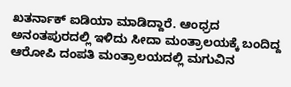ಖತರ್ನಾಕ್ ಐಡಿಯಾ ಮಾಡಿದ್ದಾರೆ. ಆಂಧ್ರದ ಅನಂತಪುರದಲ್ಲಿ ಇಳಿದು ಸೀದಾ ಮಂತ್ರಾಲಯಕ್ಕೆ ಬಂದಿದ್ದ ಆರೋಪಿ ದಂಪತಿ ಮಂತ್ರಾಲಯದಲ್ಲಿ ಮಗುವಿನ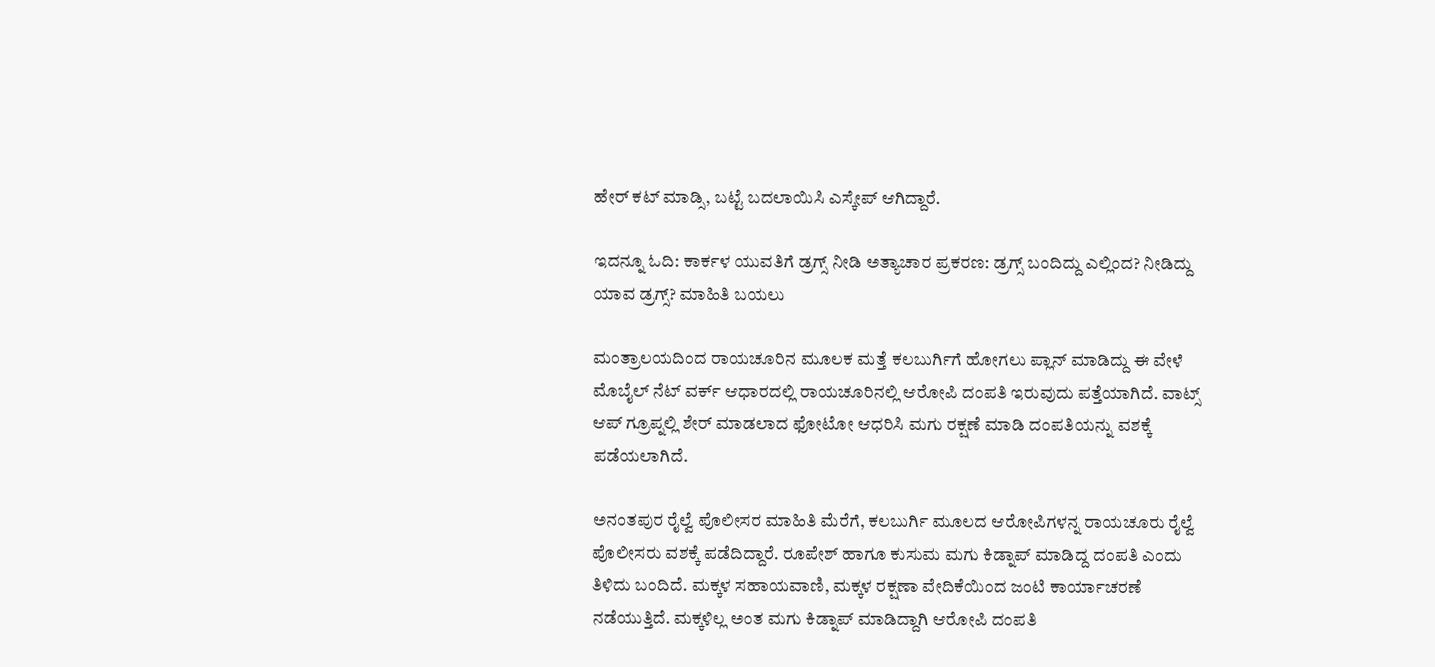ಹೇರ್ ಕಟ್ ಮಾಡ್ಸಿ, ಬಟ್ಟೆ ಬದಲಾಯಿಸಿ ಎಸ್ಕೇಪ್ ಆಗಿದ್ದಾರೆ.

ಇದನ್ನೂ ಓದಿ: ಕಾರ್ಕಳ ಯುವತಿಗೆ ಡ್ರಗ್ಸ್ ನೀಡಿ ಅತ್ಯಾಚಾರ ಪ್ರಕರಣ: ಡ್ರಗ್ಸ್ ಬಂದಿದ್ದು ಎಲ್ಲಿಂದ? ನೀಡಿದ್ದು ಯಾವ ಡ್ರಗ್ಸ್? ಮಾಹಿತಿ ಬಯಲು

ಮಂತ್ರಾಲಯದಿಂದ ರಾಯಚೂರಿನ ಮೂಲಕ ಮತ್ತೆ ಕಲಬುರ್ಗಿಗೆ ಹೋಗಲು ಪ್ಲಾನ್ ಮಾಡಿದ್ದು ಈ ವೇಳೆ ಮೊಬೈಲ್ ನೆಟ್ ವರ್ಕ್ ಆಧಾರದಲ್ಲಿ ರಾಯಚೂರಿನಲ್ಲಿ ಆರೋಪಿ ದಂಪತಿ ಇರುವುದು ಪತ್ತೆಯಾಗಿದೆ. ವಾಟ್ಸ್ ಆಪ್ ಗ್ರೂಪ್ನಲ್ಲಿ ಶೇರ್ ಮಾಡಲಾದ ಫೋಟೋ ಆಧರಿಸಿ ಮಗು ರಕ್ಷಣೆ ಮಾಡಿ ದಂಪತಿಯನ್ನು ವಶಕ್ಕೆ ಪಡೆಯಲಾಗಿದೆ.

ಅನಂತಪುರ ರೈಲ್ವೆ ಪೊಲೀಸರ ಮಾಹಿತಿ ಮೆರೆಗೆ, ಕಲಬುರ್ಗಿ ಮೂಲದ ಆರೋಪಿಗಳನ್ನ ರಾಯಚೂರು ರೈಲ್ವೆ ಪೊಲೀಸರು ವಶಕ್ಕೆ ಪಡೆದಿದ್ದಾರೆ. ರೂಪೇಶ್ ಹಾಗೂ ಕುಸುಮ ಮಗು ಕಿಡ್ನಾಪ್ ಮಾಡಿದ್ದ ದಂಪತಿ ಎಂದು ತಿಳಿದು ಬಂದಿದೆ. ಮಕ್ಕಳ ಸಹಾಯವಾಣಿ, ಮಕ್ಕಳ ರಕ್ಷಣಾ ವೇದಿಕೆಯಿಂದ ಜಂಟಿ ಕಾರ್ಯಾಚರಣೆ ನಡೆಯುತ್ತಿದೆ. ಮಕ್ಕಳಿಲ್ಲ ಅಂತ ಮಗು ಕಿಡ್ನಾಪ್ ಮಾಡಿದ್ದಾಗಿ ಆರೋಪಿ ದಂಪತಿ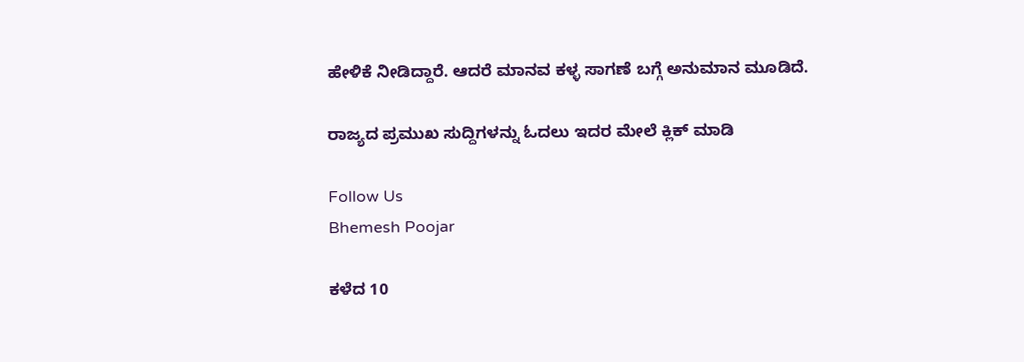ಹೇಳಿಕೆ ನೀಡಿದ್ದಾರೆ. ಆದರೆ ಮಾನವ ಕಳ್ಳ ಸಾಗಣೆ ಬಗ್ಗೆ ಅನುಮಾನ ಮೂಡಿದೆ.

ರಾಜ್ಯದ ಪ್ರಮುಖ ಸುದ್ದಿಗಳನ್ನು ಓದಲು ಇದರ ಮೇಲೆ ಕ್ಲಿಕ್ ಮಾಡಿ

Follow Us
Bhemesh Poojar

ಕಳೆದ 10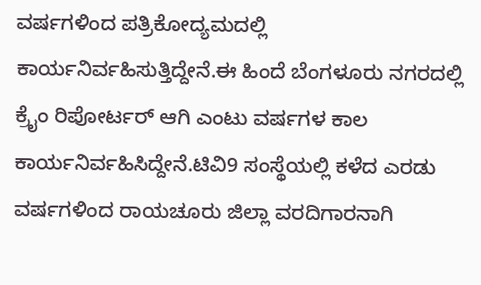ವರ್ಷಗಳಿಂದ ಪತ್ರಿಕೋದ್ಯಮದಲ್ಲಿ ಕಾರ್ಯನಿರ್ವಹಿಸುತ್ತಿದ್ದೇನೆ.ಈ ಹಿಂದೆ ಬೆಂಗಳೂರು ನಗರದಲ್ಲಿ ಕ್ರೈಂ ರಿಪೋರ್ಟರ್ ಆಗಿ ಎಂಟು ವರ್ಷಗಳ ಕಾಲ ಕಾರ್ಯನಿರ್ವಹಿಸಿದ್ದೇನೆ.ಟಿವಿ9 ಸಂಸ್ಥೆಯಲ್ಲಿ ಕಳೆದ ಎರಡು ವರ್ಷಗಳಿಂದ ರಾಯಚೂರು ಜಿಲ್ಲಾ ವರದಿಗಾರನಾಗಿ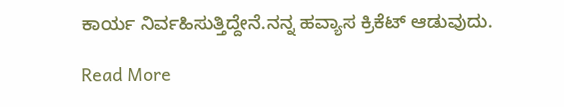ಕಾರ್ಯ ನಿರ್ವಹಿಸುತ್ತಿದ್ದೇನೆ.ನನ್ನ ಹವ್ಯಾಸ ಕ್ರಿಕೆಟ್ ಆಡುವುದು.

Read More